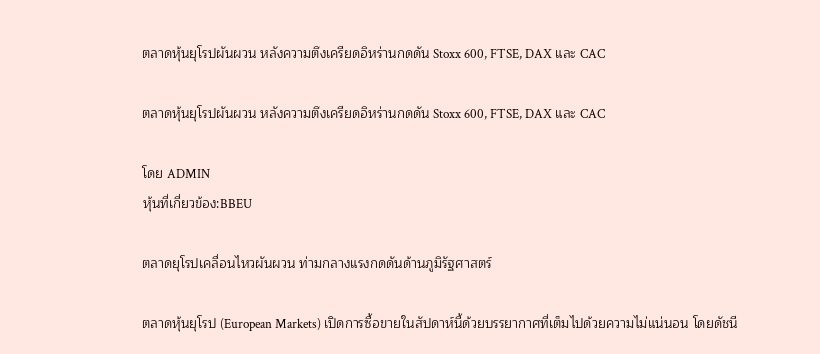ตลาดหุ้นยุโรปผันผวน หลังความตึงเครียดอิหร่านกดดัน Stoxx 600, FTSE, DAX และ CAC

ตลาดหุ้นยุโรปผันผวน หลังความตึงเครียดอิหร่านกดดัน Stoxx 600, FTSE, DAX และ CAC

โดย ADMIN
หุ้นที่เกี่ยวข้อง:BBEU

ตลาดยุโรปเคลื่อนไหวผันผวน ท่ามกลางแรงกดดันด้านภูมิรัฐศาสตร์

ตลาดหุ้นยุโรป (European Markets) เปิดการซื้อขายในสัปดาห์นี้ด้วยบรรยากาศที่เต็มไปด้วยความไม่แน่นอน โดยดัชนี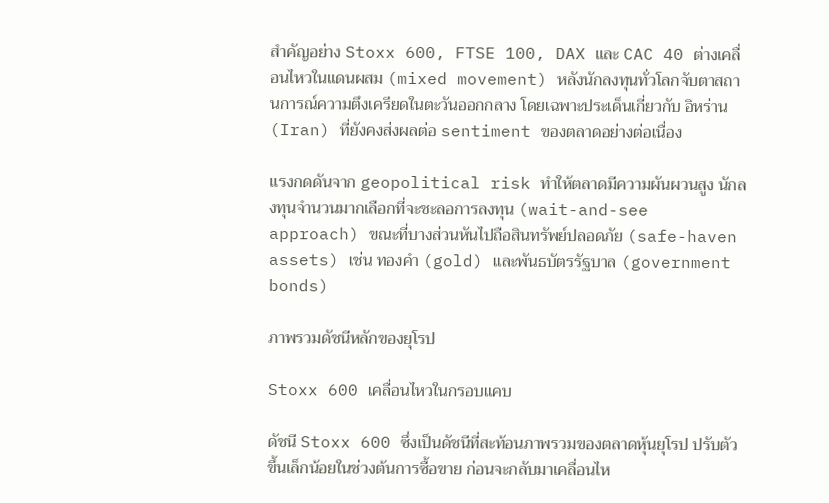สำคัญอย่าง Stoxx 600, FTSE 100, DAX และ CAC 40 ต่างเคลื่อนไหวในแดนผสม (mixed movement) หลังนักลงทุนทั่วโลกจับตาสถานการณ์ความตึงเครียดในตะวันออกกลาง โดยเฉพาะประเด็นเกี่ยวกับ อิหร่าน (Iran) ที่ยังคงส่งผลต่อ sentiment ของตลาดอย่างต่อเนื่อง

แรงกดดันจาก geopolitical risk ทำให้ตลาดมีความผันผวนสูง นักลงทุนจำนวนมากเลือกที่จะชะลอการลงทุน (wait-and-see approach) ขณะที่บางส่วนหันไปถือสินทรัพย์ปลอดภัย (safe-haven assets) เช่น ทองคำ (gold) และพันธบัตรรัฐบาล (government bonds)

ภาพรวมดัชนีหลักของยุโรป

Stoxx 600 เคลื่อนไหวในกรอบแคบ

ดัชนี Stoxx 600 ซึ่งเป็นดัชนีที่สะท้อนภาพรวมของตลาดหุ้นยุโรป ปรับตัวขึ้นเล็กน้อยในช่วงต้นการซื้อขาย ก่อนจะกลับมาเคลื่อนไห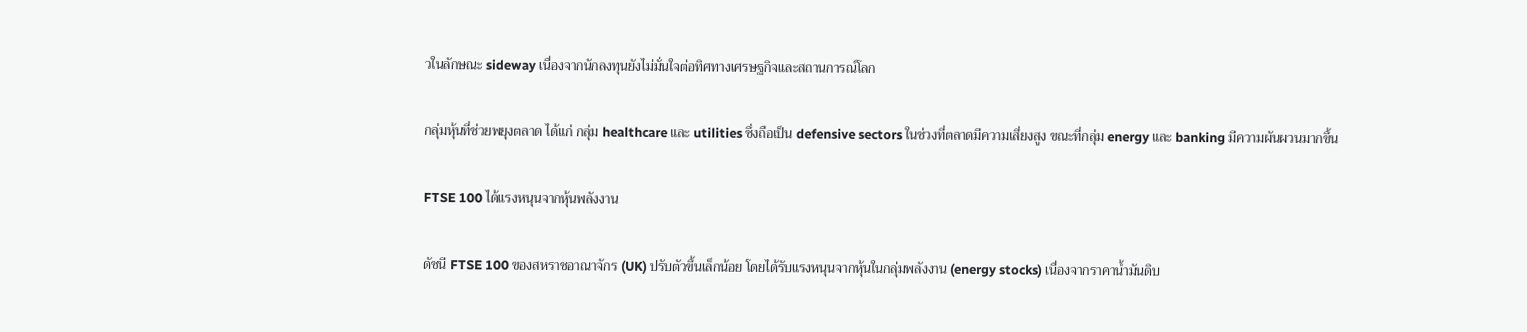วในลักษณะ sideway เนื่องจากนักลงทุนยังไม่มั่นใจต่อทิศทางเศรษฐกิจและสถานการณ์โลก

กลุ่มหุ้นที่ช่วยพยุงตลาด ได้แก่ กลุ่ม healthcare และ utilities ซึ่งถือเป็น defensive sectors ในช่วงที่ตลาดมีความเสี่ยงสูง ขณะที่กลุ่ม energy และ banking มีความผันผวนมากขึ้น

FTSE 100 ได้แรงหนุนจากหุ้นพลังงาน

ดัชนี FTSE 100 ของสหราชอาณาจักร (UK) ปรับตัวขึ้นเล็กน้อย โดยได้รับแรงหนุนจากหุ้นในกลุ่มพลังงาน (energy stocks) เนื่องจากราคาน้ำมันดิบ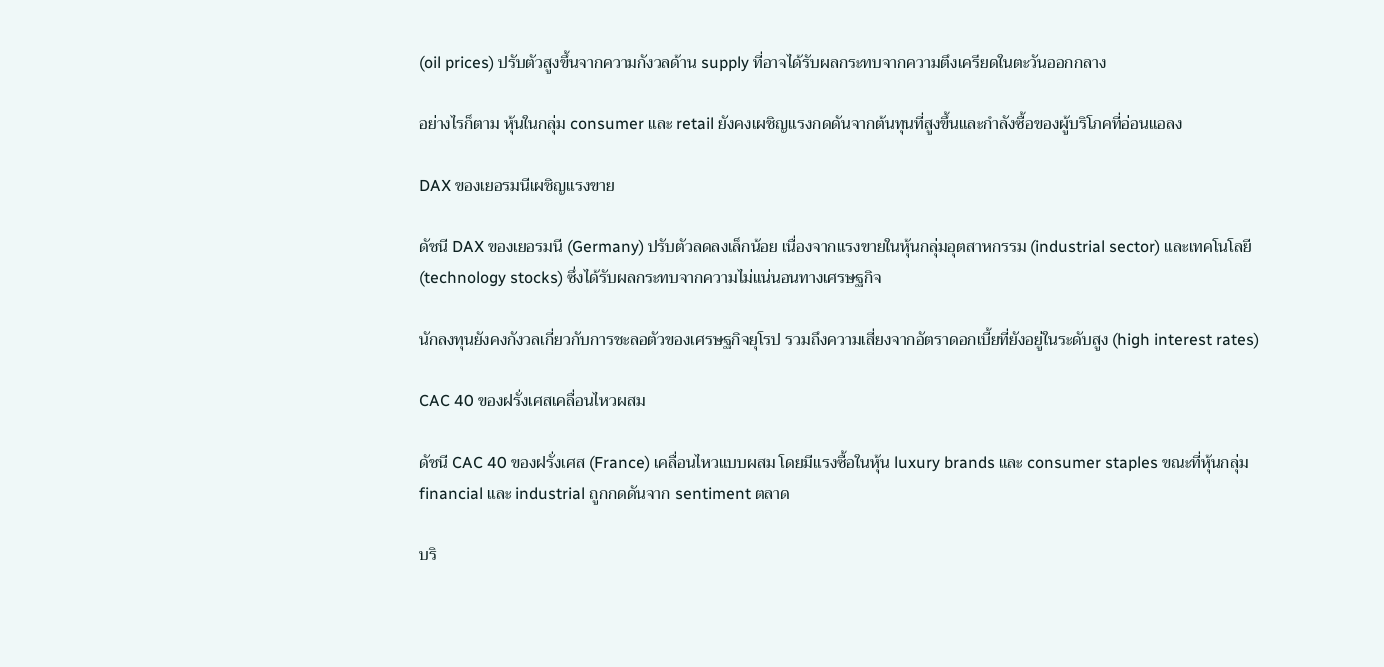(oil prices) ปรับตัวสูงขึ้นจากความกังวลด้าน supply ที่อาจได้รับผลกระทบจากความตึงเครียดในตะวันออกกลาง

อย่างไรก็ตาม หุ้นในกลุ่ม consumer และ retail ยังคงเผชิญแรงกดดันจากต้นทุนที่สูงขึ้นและกำลังซื้อของผู้บริโภคที่อ่อนแอลง

DAX ของเยอรมนีเผชิญแรงขาย

ดัชนี DAX ของเยอรมนี (Germany) ปรับตัวลดลงเล็กน้อย เนื่องจากแรงขายในหุ้นกลุ่มอุตสาหกรรม (industrial sector) และเทคโนโลยี (technology stocks) ซึ่งได้รับผลกระทบจากความไม่แน่นอนทางเศรษฐกิจ

นักลงทุนยังคงกังวลเกี่ยวกับการชะลอตัวของเศรษฐกิจยุโรป รวมถึงความเสี่ยงจากอัตราดอกเบี้ยที่ยังอยู่ในระดับสูง (high interest rates)

CAC 40 ของฝรั่งเศสเคลื่อนไหวผสม

ดัชนี CAC 40 ของฝรั่งเศส (France) เคลื่อนไหวแบบผสม โดยมีแรงซื้อในหุ้น luxury brands และ consumer staples ขณะที่หุ้นกลุ่ม financial และ industrial ถูกกดดันจาก sentiment ตลาด

บริ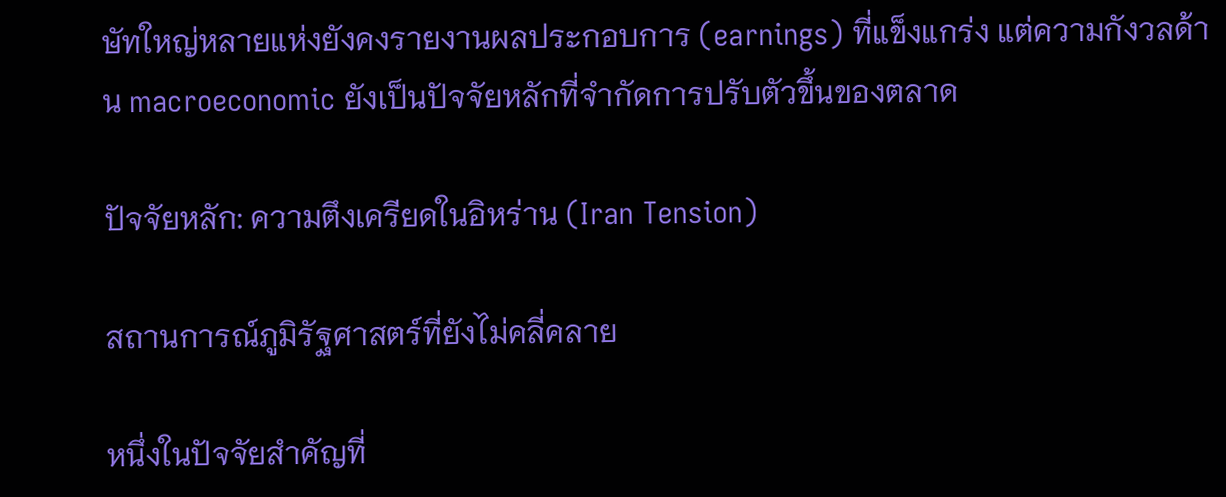ษัทใหญ่หลายแห่งยังคงรายงานผลประกอบการ (earnings) ที่แข็งแกร่ง แต่ความกังวลด้าน macroeconomic ยังเป็นปัจจัยหลักที่จำกัดการปรับตัวขึ้นของตลาด

ปัจจัยหลัก: ความตึงเครียดในอิหร่าน (Iran Tension)

สถานการณ์ภูมิรัฐศาสตร์ที่ยังไม่คลี่คลาย

หนึ่งในปัจจัยสำคัญที่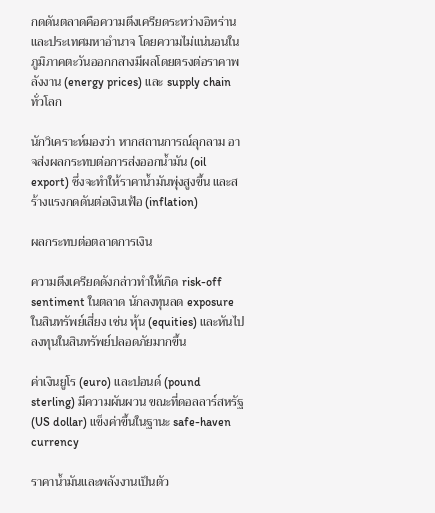กดดันตลาดคือความตึงเครียดระหว่างอิหร่านและประเทศมหาอำนาจ โดยความไม่แน่นอนในภูมิภาคตะวันออกกลางมีผลโดยตรงต่อราคาพลังงาน (energy prices) และ supply chain ทั่วโลก

นักวิเคราะห์มองว่า หากสถานการณ์ลุกลาม อาจส่งผลกระทบต่อการส่งออกน้ำมัน (oil export) ซึ่งจะทำให้ราคาน้ำมันพุ่งสูงขึ้น และสร้างแรงกดดันต่อเงินเฟ้อ (inflation)

ผลกระทบต่อตลาดการเงิน

ความตึงเครียดดังกล่าวทำให้เกิด risk-off sentiment ในตลาด นักลงทุนลด exposure ในสินทรัพย์เสี่ยง เช่น หุ้น (equities) และหันไปลงทุนในสินทรัพย์ปลอดภัยมากขึ้น

ค่าเงินยูโร (euro) และปอนด์ (pound sterling) มีความผันผวน ขณะที่ดอลลาร์สหรัฐ (US dollar) แข็งค่าขึ้นในฐานะ safe-haven currency

ราคาน้ำมันและพลังงานเป็นตัว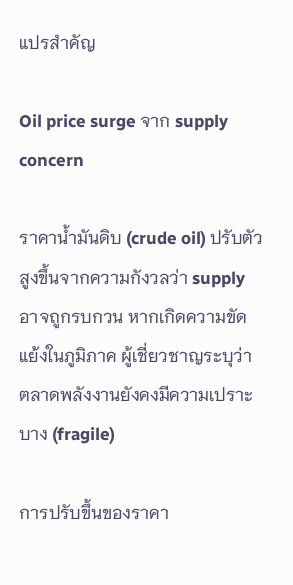แปรสำคัญ

Oil price surge จาก supply concern

ราคาน้ำมันดิบ (crude oil) ปรับตัวสูงขึ้นจากความกังวลว่า supply อาจถูกรบกวน หากเกิดความขัดแย้งในภูมิภาค ผู้เชี่ยวชาญระบุว่า ตลาดพลังงานยังคงมีความเปราะบาง (fragile)

การปรับขึ้นของราคา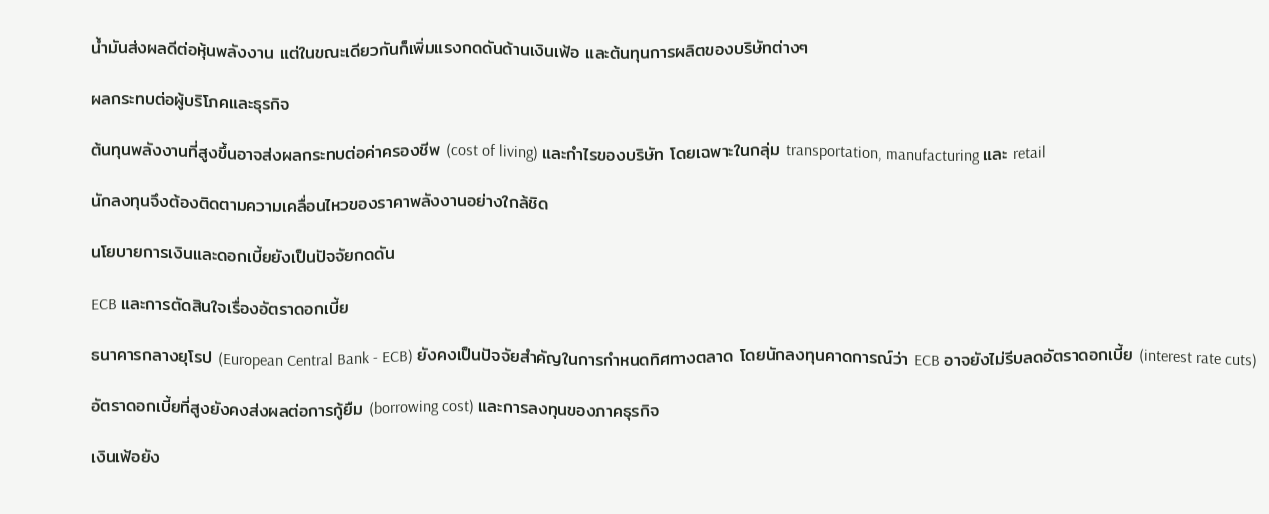น้ำมันส่งผลดีต่อหุ้นพลังงาน แต่ในขณะเดียวกันก็เพิ่มแรงกดดันด้านเงินเฟ้อ และต้นทุนการผลิตของบริษัทต่างๆ

ผลกระทบต่อผู้บริโภคและธุรกิจ

ต้นทุนพลังงานที่สูงขึ้นอาจส่งผลกระทบต่อค่าครองชีพ (cost of living) และกำไรของบริษัท โดยเฉพาะในกลุ่ม transportation, manufacturing และ retail

นักลงทุนจึงต้องติดตามความเคลื่อนไหวของราคาพลังงานอย่างใกล้ชิด

นโยบายการเงินและดอกเบี้ยยังเป็นปัจจัยกดดัน

ECB และการตัดสินใจเรื่องอัตราดอกเบี้ย

ธนาคารกลางยุโรป (European Central Bank - ECB) ยังคงเป็นปัจจัยสำคัญในการกำหนดทิศทางตลาด โดยนักลงทุนคาดการณ์ว่า ECB อาจยังไม่รีบลดอัตราดอกเบี้ย (interest rate cuts)

อัตราดอกเบี้ยที่สูงยังคงส่งผลต่อการกู้ยืม (borrowing cost) และการลงทุนของภาคธุรกิจ

เงินเฟ้อยัง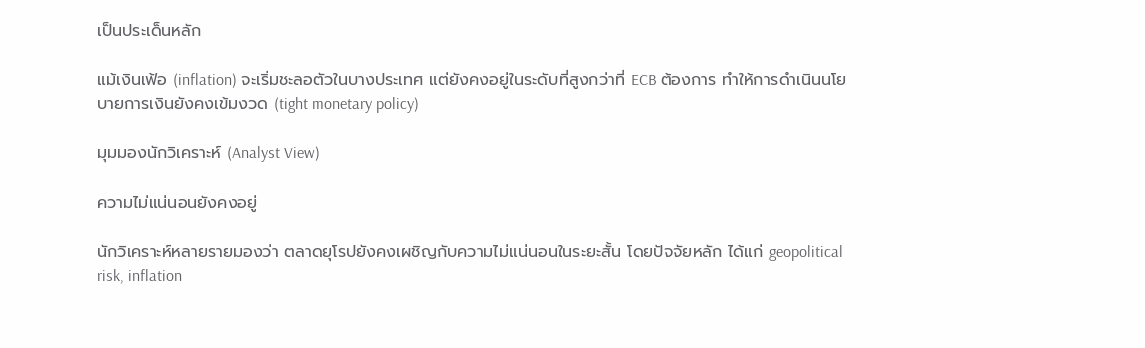เป็นประเด็นหลัก

แม้เงินเฟ้อ (inflation) จะเริ่มชะลอตัวในบางประเทศ แต่ยังคงอยู่ในระดับที่สูงกว่าที่ ECB ต้องการ ทำให้การดำเนินนโยบายการเงินยังคงเข้มงวด (tight monetary policy)

มุมมองนักวิเคราะห์ (Analyst View)

ความไม่แน่นอนยังคงอยู่

นักวิเคราะห์หลายรายมองว่า ตลาดยุโรปยังคงเผชิญกับความไม่แน่นอนในระยะสั้น โดยปัจจัยหลัก ได้แก่ geopolitical risk, inflation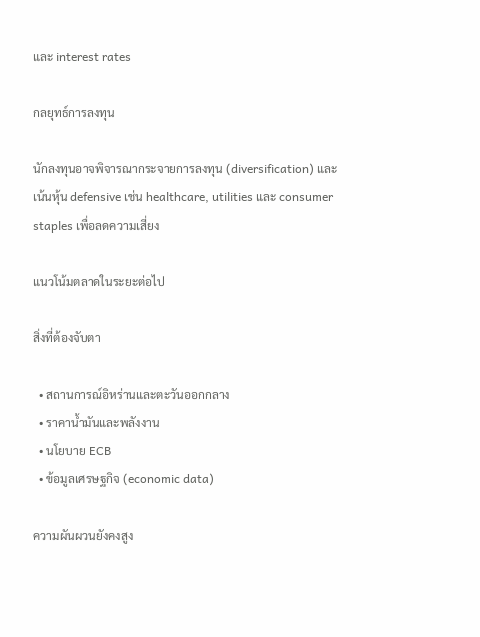และ interest rates

กลยุทธ์การลงทุน

นักลงทุนอาจพิจารณากระจายการลงทุน (diversification) และเน้นหุ้น defensive เช่น healthcare, utilities และ consumer staples เพื่อลดความเสี่ยง

แนวโน้มตลาดในระยะต่อไป

สิ่งที่ต้องจับตา

  • สถานการณ์อิหร่านและตะวันออกกลาง
  • ราคาน้ำมันและพลังงาน
  • นโยบาย ECB
  • ข้อมูลเศรษฐกิจ (economic data)

ความผันผวนยังคงสูง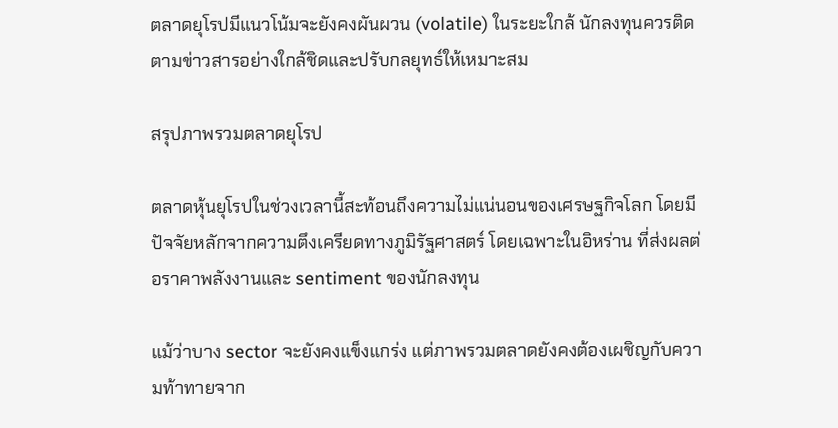ตลาดยุโรปมีแนวโน้มจะยังคงผันผวน (volatile) ในระยะใกล้ นักลงทุนควรติดตามข่าวสารอย่างใกล้ชิดและปรับกลยุทธ์ให้เหมาะสม

สรุปภาพรวมตลาดยุโรป

ตลาดหุ้นยุโรปในช่วงเวลานี้สะท้อนถึงความไม่แน่นอนของเศรษฐกิจโลก โดยมีปัจจัยหลักจากความตึงเครียดทางภูมิรัฐศาสตร์ โดยเฉพาะในอิหร่าน ที่ส่งผลต่อราคาพลังงานและ sentiment ของนักลงทุน

แม้ว่าบาง sector จะยังคงแข็งแกร่ง แต่ภาพรวมตลาดยังคงต้องเผชิญกับความท้าทายจาก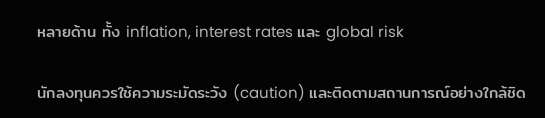หลายด้าน ทั้ง inflation, interest rates และ global risk

นักลงทุนควรใช้ความระมัดระวัง (caution) และติดตามสถานการณ์อย่างใกล้ชิด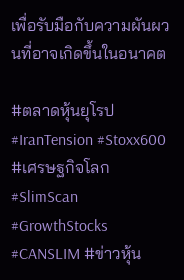เพื่อรับมือกับความผันผวนที่อาจเกิดขึ้นในอนาคต

#ตลาดหุ้นยุโรป #IranTension #Stoxx600 #เศรษฐกิจโลก #SlimScan #GrowthStocks #CANSLIM #ข่าวหุ้น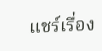แชร์เรื่อง